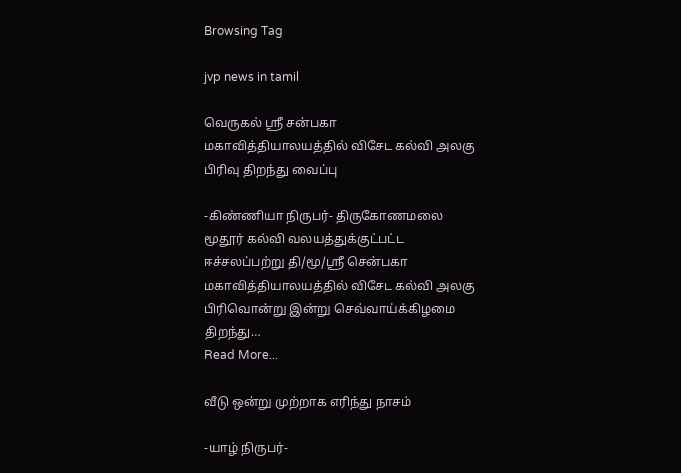Browsing Tag

jvp news in tamil

வெருகல் ஸ்ரீ சன்பகா மகாவித்தியாலயத்தில் விசேட கல்வி அலகு பிரிவு திறந்து வைப்பு

-கிண்ணியா நிருபர்- திருகோணமலை மூதூர் கல்வி வலயத்துக்குட்பட்ட ஈச்சலப்பற்று தி/மூ/ஸ்ரீ சென்பகா மகாவித்தியாலயத்தில் விசேட கல்வி அலகு பிரிவொன்று இன்று செவ்வாய்க்கிழமை திறந்து…
Read More...

வீடு ஒன்று முற்றாக எரிந்து நாசம்

-யாழ் நிருபர்-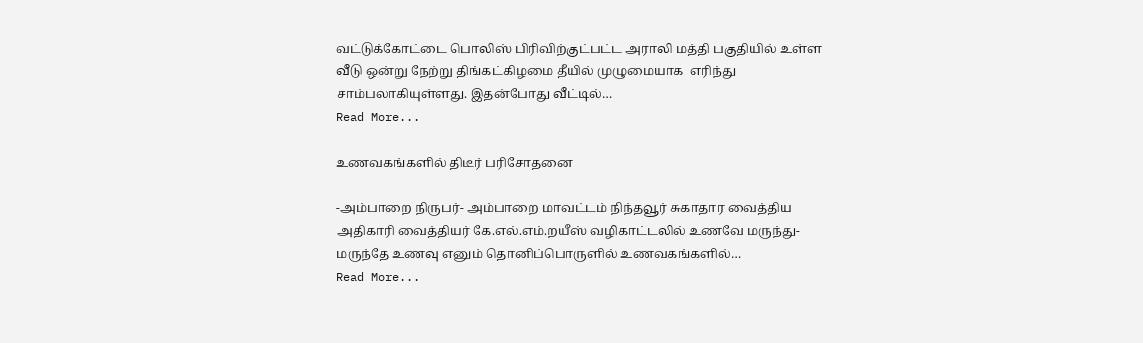வட்டுக்கோட்டை பொலிஸ் பிரிவிற்குட்பட்ட அராலி மத்தி பகுதியில் உள்ள வீடு ஒன்று நேற்று திங்கட்கிழமை தீயில் முழுமையாக  எரிந்து  சாம்பலாகியுள்ளது. இதன்போது வீட்டில்…
Read More...

உணவகங்களில் திடீர் பரிசோதனை

-அம்பாறை நிருபர்- அம்பாறை மாவட்டம் நிந்தவூர் சுகாதார வைத்திய அதிகாரி வைத்தியர் கே.எல்.எம்.றயீஸ் வழிகாட்டலில் உணவே மருந்து- மருந்தே உணவு எனும் தொனிப்பொருளில் உணவகங்களில்…
Read More...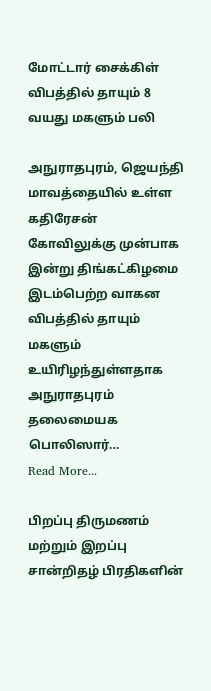மோட்டார் சைக்கிள் விபத்தில் தாயும் 8 வயது மகளும் பலி

அநுராதபுரம், ஜெயந்தி மாவத்தையில் உள்ள கதிரேசன் கோவிலுக்கு முன்பாக இன்று திங்கட்கிழமை இடம்பெற்ற வாகன விபத்தில் தாயும் மகளும் உயிரிழந்துள்ளதாக அநுராதபுரம் தலைமையக பொலிஸார்…
Read More...

பிறப்பு திருமணம் மற்றும் இறப்பு சான்றிதழ் பிரதிகளின்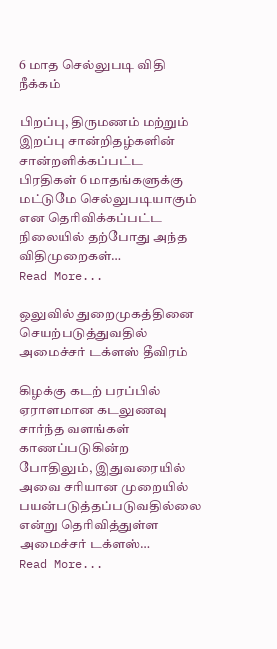6 மாத செல்லுபடி விதி நீக்கம்

பிறப்பு, திருமணம் மற்றும் இறப்பு சான்றிதழ்களின் சான்றளிக்கப்பட்ட பிரதிகள் 6 மாதங்களுக்கு மட்டுமே செல்லுபடியாகும் என தெரிவிக்கப்பட்ட நிலையில் தற்போது அந்த விதிமுறைகள்…
Read More...

ஒலுவில் துறைமுகத்தினை செயற்படுத்துவதில் அமைச்சர் டக்ளஸ் தீவிரம்

கிழக்கு கடற் பரப்பில் ஏராளமான கடலுணவு சார்ந்த வளங்கள் காணப்படுகின்ற போதிலும், இதுவரையில் அவை சரியான முறையில் பயன்படுத்தப்படுவதில்லை என்று தெரிவித்துள்ள அமைச்சர் டக்ளஸ்…
Read More...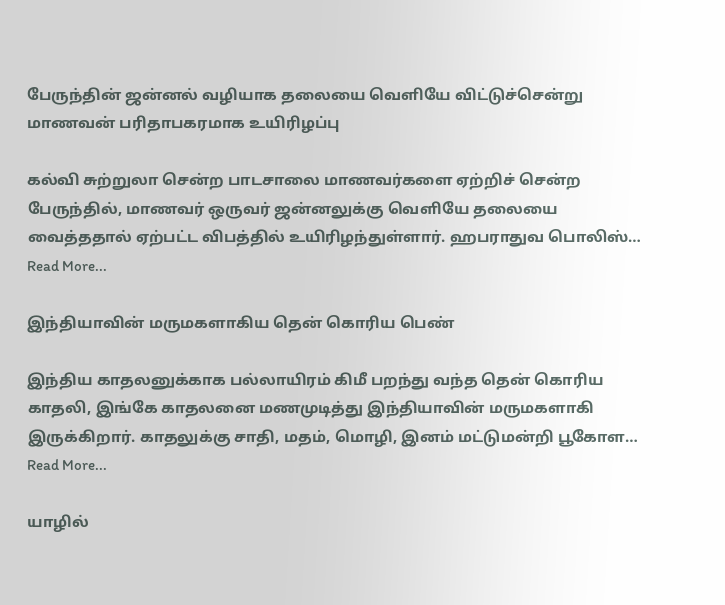பேருந்தின் ஜன்னல் வழியாக தலையை வெளியே விட்டுச்சென்று மாணவன் பரிதாபகரமாக உயிரிழப்பு

கல்வி சுற்றுலா சென்ற பாடசாலை மாணவர்களை ஏற்றிச் சென்ற பேருந்தில், மாணவர் ஒருவர் ஜன்னலுக்கு வெளியே தலையை வைத்ததால் ஏற்பட்ட விபத்தில் உயிரிழந்துள்ளார். ஹபராதுவ பொலிஸ்…
Read More...

இந்தியாவின் மருமகளாகிய தென் கொரிய பெண்

இந்திய காதலனுக்காக பல்லாயிரம் கிமீ பறந்து வந்த தென் கொரிய காதலி, இங்கே காதலனை மணமுடித்து இந்தியாவின் மருமகளாகி இருக்கிறார். காதலுக்கு சாதி, மதம், மொழி, இனம் மட்டுமன்றி பூகோள…
Read More...

யாழில்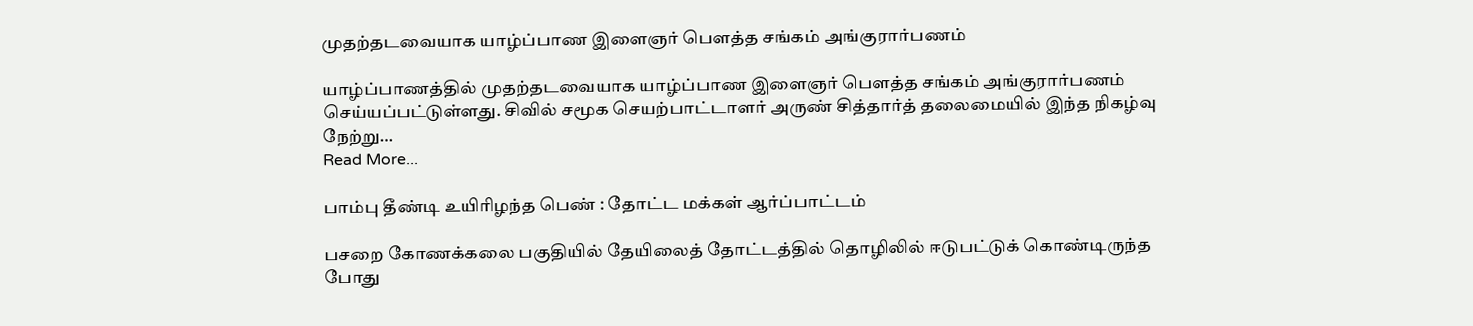முதற்தடவையாக யாழ்ப்பாண இளைஞர் பௌத்த சங்கம் அங்குரார்பணம்

யாழ்ப்பாணத்தில் முதற்தடவையாக யாழ்ப்பாண இளைஞர் பௌத்த சங்கம் அங்குரார்பணம் செய்யப்பட்டுள்ளது. சிவில் சமூக செயற்பாட்டாளர் அருண் சித்தார்த் தலைமையில் இந்த நிகழ்வு நேற்று…
Read More...

பாம்பு தீண்டி உயிரிழந்த பெண் : தோட்ட மக்கள் ஆர்ப்பாட்டம்

பசறை கோணக்கலை பகுதியில் தேயிலைத் தோட்டத்தில் தொழிலில் ஈடுபட்டுக் கொண்டிருந்த போது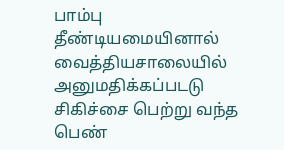பாம்பு தீண்டியமையினால் வைத்தியசாலையில் அனுமதிக்கப்படடு சிகிச்சை பெற்று வந்த பெண்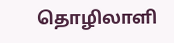தொழிலாளி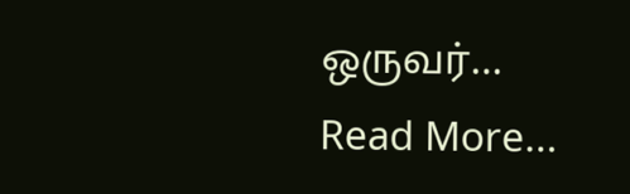ஒருவர்…
Read More...